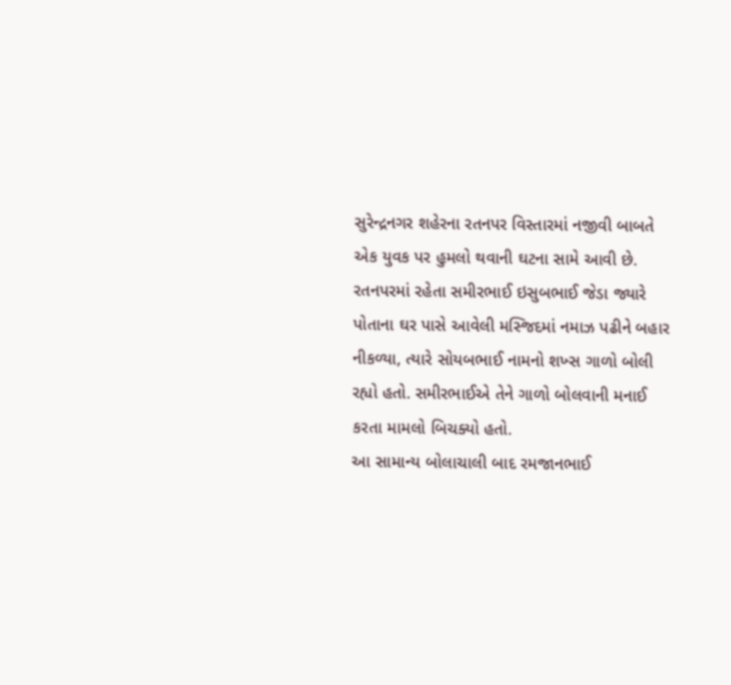સુરેન્દ્રનગર શહેરના રતનપર વિસ્તારમાં નજીવી બાબતે એક યુવક પર હુમલો થવાની ઘટના સામે આવી છે. રતનપરમાં રહેતા સમીરભાઈ ઇસુબભાઈ જેડા જ્યારે પોતાના ઘર પાસે આવેલી મસ્જિદમાં નમાઝ પઢીને બહાર નીકળ્યા, ત્યારે સોયબભાઈ નામનો શખ્સ ગાળો બોલી રહ્યો હતો. સમીરભાઈએ તેને ગાળો બોલવાની મનાઈ કરતા મામલો બિચક્યો હતો.
આ સામાન્ય બોલાચાલી બાદ રમજાનભાઈ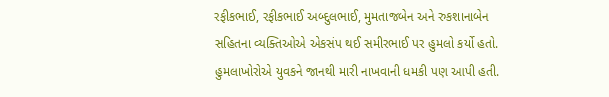રફીકભાઈ, રફીકભાઈ અબ્દુલભાઈ, મુમતાજબેન અને રુકશાનાબેન સહિતના વ્યક્તિઓએ એકસંપ થઈ સમીરભાઈ પર હુમલો કર્યો હતો. હુમલાખોરોએ યુવકને જાનથી મારી નાખવાની ધમકી પણ આપી હતી.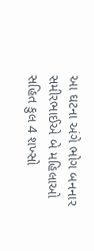આ ઘટના અંગે ભોગ બનનાર સમીરભાઈએ બે મહિલાઓ સહિત કુલ 4 શખ્સો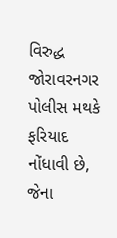વિરુદ્ધ જોરાવરનગર પોલીસ મથકે ફરિયાદ નોંધાવી છે, જેના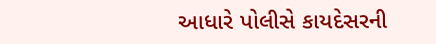આધારે પોલીસે કાયદેસરની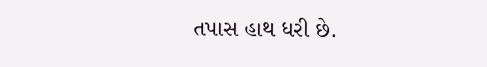તપાસ હાથ ધરી છે.